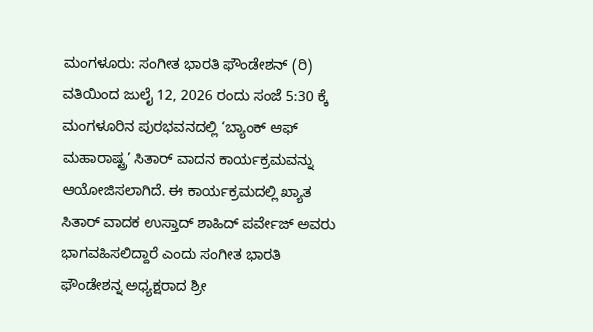ಮಂಗಳೂರು: ಸಂಗೀತ ಭಾರತಿ ಫೌಂಡೇಶನ್ (ರಿ) ವತಿಯಿಂದ ಜುಲೈ 12, 2026 ರಂದು ಸಂಜೆ 5:30 ಕ್ಕೆ ಮಂಗಳೂರಿನ ಪುರಭವನದಲ್ಲಿ ‘ಬ್ಯಾಂಕ್ ಆಫ್ ಮಹಾರಾಷ್ಟ್ರ’ ಸಿತಾರ್ ವಾದನ ಕಾರ್ಯಕ್ರಮವನ್ನು ಆಯೋಜಿಸಲಾಗಿದೆ. ಈ ಕಾರ್ಯಕ್ರಮದಲ್ಲಿ ಖ್ಯಾತ ಸಿತಾರ್ ವಾದಕ ಉಸ್ತಾದ್ ಶಾಹಿದ್ ಪರ್ವೇಜ್ ಅವರು ಭಾಗವಹಿಸಲಿದ್ದಾರೆ ಎಂದು ಸಂಗೀತ ಭಾರತಿ ಫೌಂಡೇಶನ್ನ ಅಧ್ಯಕ್ಷರಾದ ಶ್ರೀ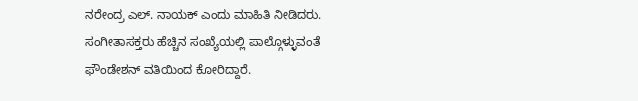ನರೇಂದ್ರ ಎಲ್. ನಾಯಕ್ ಎಂದು ಮಾಹಿತಿ ನೀಡಿದರು. ಸಂಗೀತಾಸಕ್ತರು ಹೆಚ್ಚಿನ ಸಂಖ್ಯೆಯಲ್ಲಿ ಪಾಲ್ಗೊಳ್ಳುವಂತೆ ಫೌಂಡೇಶನ್ ವತಿಯಿಂದ ಕೋರಿದ್ದಾರೆ.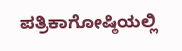ಪತ್ರಿಕಾಗೋಷ್ಠಿಯಲ್ಲಿ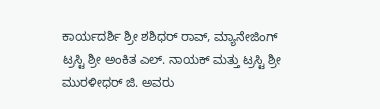ಕಾರ್ಯದರ್ಶಿ ಶ್ರೀ ಶಶಿಧರ್ ರಾವ್, ಮ್ಯಾನೇಜಿಂಗ್ ಟ್ರಸ್ಟಿ ಶ್ರೀ ಅಂಕಿತ ಎಲ್. ನಾಯಕ್ ಮತ್ತು ಟ್ರಸ್ಟಿ ಶ್ರೀ ಮುರಳೀಧರ್ ಜಿ. ಅವರು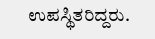ಉಪಸ್ಥಿತರಿದ್ದರು.